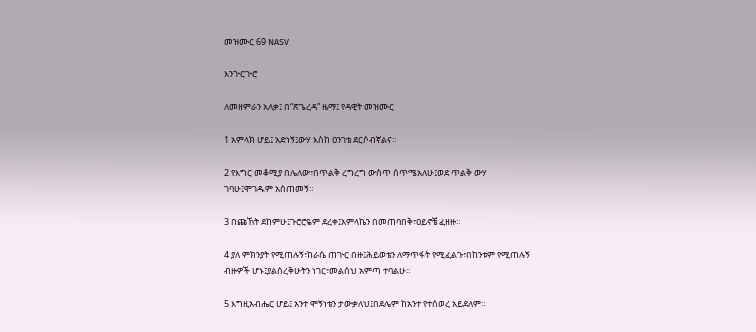መዝሙር 69 NASV

እንጒርጒሮ

ለመዘምራን አለቃ፤ በ“ጽጌረዳ” ዜማ፤ የዳዊት መዝሙር

1 አምላክ ሆይ፤ አድነኝ፤ውሃ እስከ ዐንገቴ ደርሶብኛልና።

2 የእግር መቆሚያ በሌለው፣በጥልቅ ረግረግ ውስጥ ሰጥሜአለሁ፤ወደ ጥልቅ ውሃ ገባሁ፤ሞገዱም አሰጠመኝ።

3 በጩኸት ደከምሁ፤ጉሮሮዬም ደረቀ፤አምላኬን በመጠባበቅ፣ዐይኖቼ ፈዘዙ።

4 ያለ ምክንያት የሚጠሉኝ፣ከራሴ ጠጒር በዙ፤ሕይወቴን ለማጥፋት የሚፈልጉ፣በከንቱም የሚጠሉኝ ብዙዎች ሆኑ፤ያልሰረቅሁትን ነገር፣መልሰህ አምጣ ተባልሁ።

5 እግዚአብሔር ሆይ፤ አንተ ሞኝነቴን ታውቃለህ፤በደሌም ከአንተ የተሰወረ አይደለም።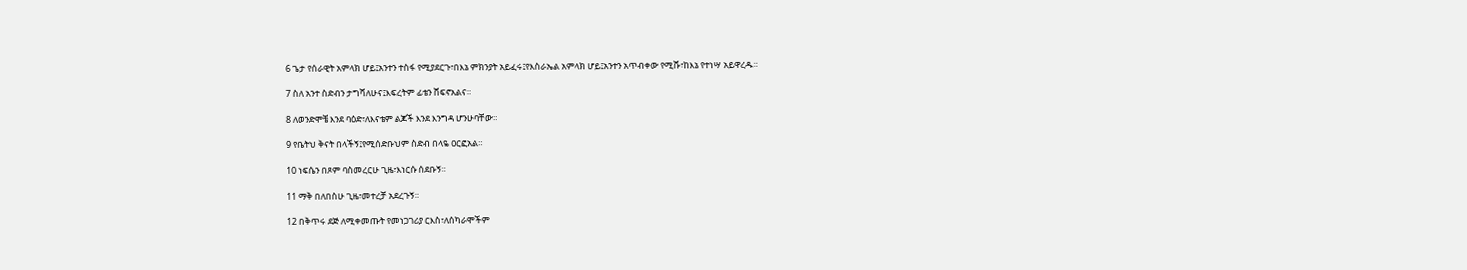6 ጌታ የሰራዊት አምላክ ሆይ፤አንተን ተስፋ የሚያደርጉ፣በእኔ ምክንያት አይፈሩ፤የእስራኤል አምላክ ሆይ፤አንተን አጥብቀው የሚሹ፣ከእኔ የተነሣ አይዋረዱ።

7 ስለ አንተ ስድብን ታግሻለሁና፤እፍረትም ፊቴን ሸፍኖአልና።

8 ለወንድሞቼ እንደ ባዕድ፣ለእናቴም ልጆች እንደ እንግዳ ሆንሁባቸው።

9 የቤትህ ቅናት በላችኝ፤የሚሰድቡህም ስድብ በላዬ ዐርፎአል።

10 ነፍሴን በጾም ባስመረርሁ ጊዜ፣እነርሱ ሰደቡኝ።

11 ማቅ በለበስሁ ጊዜ፣መተረቻ አደረጉኝ።

12 በቅጥሩ ደጅ ለሚቀመጡት የመነጋገሪያ ርእስ፣ለሰካራሞችም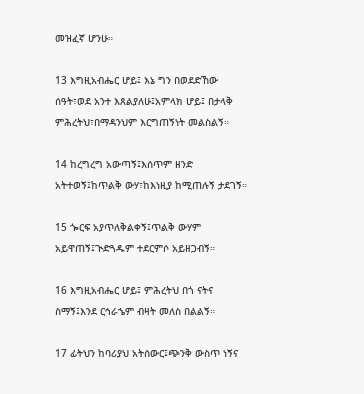መዝፈኛ ሆንሁ።

13 እግዚአብሔር ሆይ፤ እኔ ግን በወደድኸው ሰዓት፣ወደ አንተ እጸልያለሁ፤አምላክ ሆይ፤ በታላቅ ምሕረትህ፣በማዳንህም እርግጠኝነት መልስልኝ።

14 ከረግረግ አውጣኝ፤እሰጥም ዘንድ አትተወኝ፤ከጥልቅ ውሃ፣ከእነዚያ ከሚጠሉኝ ታደገኝ።

15 ጐርፍ አያጥለቅልቀኝ፤ጥልቅ ውሃም አይዋጠኝ፤ጒድጓዱም ተደርምሶ አይዘጋብኝ።

16 እግዚአብሔር ሆይ፤ ምሕረትህ በጎ ናትና ስማኝ፤እንደ ርኅራኄም ብዛት መለስ በልልኝ።

17 ፊትህን ከባሪያህ አትሰውር፤ጭንቅ ውስጥ ነኝና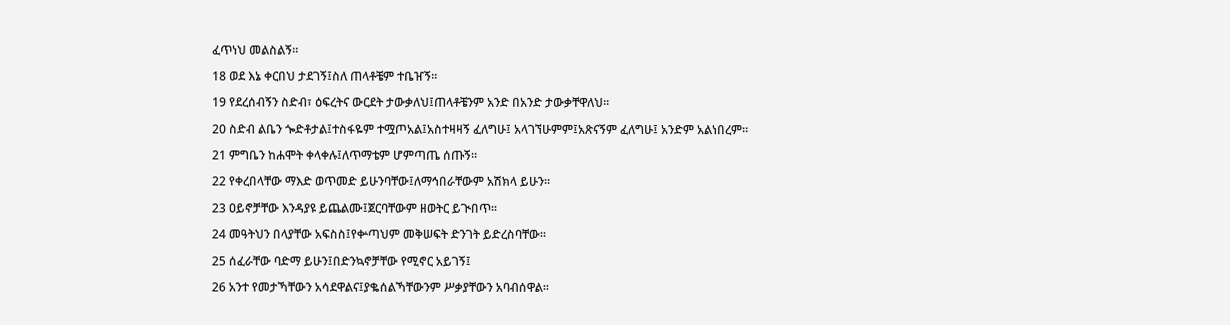ፈጥነህ መልስልኝ።

18 ወደ እኔ ቀርበህ ታደገኝ፤ስለ ጠላቶቼም ተቤዠኝ።

19 የደረሰብኝን ስድብ፣ ዕፍረትና ውርደት ታውቃለህ፤ጠላቶቼንም አንድ በአንድ ታውቃቸዋለህ።

20 ስድብ ልቤን ጐድቶታል፤ተስፋዬም ተሟጦአል፤አስተዛዛኝ ፈለግሁ፤ አላገኘሁምም፤አጽናኝም ፈለግሁ፤ አንድም አልነበረም።

21 ምግቤን ከሐሞት ቀላቀሉ፤ለጥማቴም ሆምጣጤ ሰጡኝ።

22 የቀረበላቸው ማእድ ወጥመድ ይሁንባቸው፤ለማኅበራቸውም አሽክላ ይሁን።

23 ዐይኖቻቸው እንዳያዩ ይጨልሙ፤ጀርባቸውም ዘወትር ይጒበጥ።

24 መዓትህን በላያቸው አፍስስ፤የቍጣህም መቅሠፍት ድንገት ይድረስባቸው።

25 ሰፈራቸው ባድማ ይሁን፤በድንኳኖቻቸው የሚኖር አይገኝ፤

26 አንተ የመታኻቸውን አሳደዋልና፤ያቈሰልኻቸውንም ሥቃያቸውን አባብሰዋል።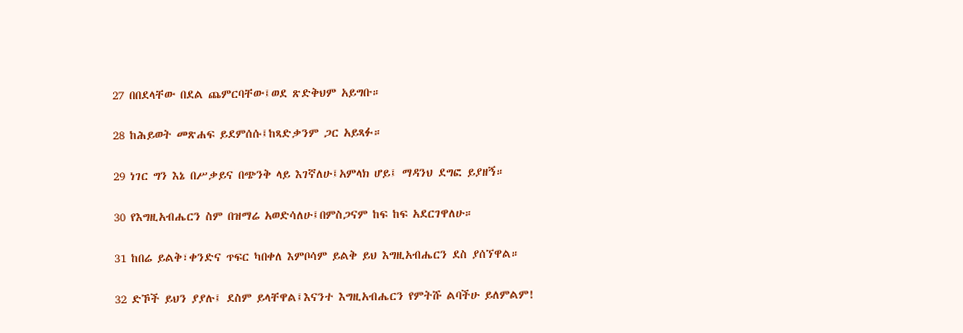27 በበደላቸው በደል ጨምርባቸው፤ወደ ጽድቅህም አይግቡ።

28 ከሕይወት መጽሐፍ ይደምሰሱ፤ከጻድቃንም ጋር አይጻፉ።

29 ነገር ግን እኔ በሥቃይና በጭንቅ ላይ እገኛለሁ፤አምላክ ሆይ፤ ማዳንህ ደግፎ ይያዘኝ።

30 የእግዚአብሔርን ስም በዝማሬ አወድሳለሁ፤በምስጋናም ከፍ ከፍ አደርገዋለሁ።

31 ከበሬ ይልቅ፣ቀንድና ጥፍር ካበቀለ እምቦሳም ይልቅ ይህ እግዚአብሔርን ደስ ያሰኘዋል።

32 ድኾች ይህን ያያሉ፤ ደስም ይላቸዋል፤እናንተ እግዚአብሔርን የምትሹ ልባችሁ ይለምልም!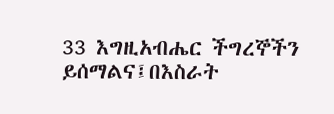33 እግዚአብሔር ችግረኞችን ይሰማልና፤በእስራት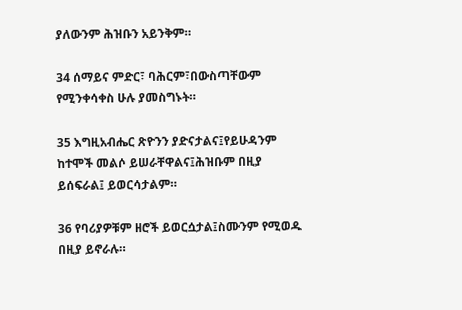ያለውንም ሕዝቡን አይንቅም።

34 ሰማይና ምድር፣ ባሕርም፣በውስጣቸውም የሚንቀሳቀስ ሁሉ ያመስግኑት።

35 እግዚአብሔር ጽዮንን ያድናታልና፤የይሁዳንም ከተሞች መልሶ ይሠራቸዋልና፤ሕዝቡም በዚያ ይሰፍራል፤ ይወርሳታልም።

36 የባሪያዎቹም ዘሮች ይወርሷታል፤ስሙንም የሚወዱ በዚያ ይኖራሉ።